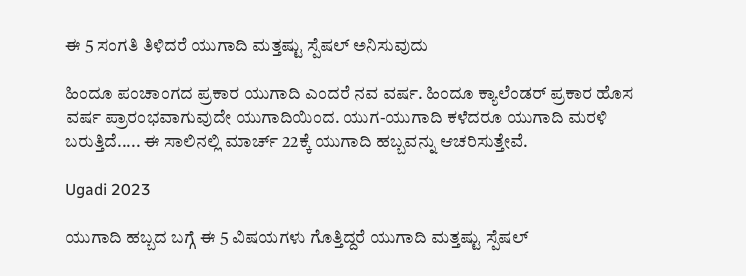ಈ 5 ಸಂಗತಿ ತಿಳಿದರೆ ಯುಗಾದಿ ಮತ್ತಷ್ಟು ಸ್ಪೆಷಲ್ ಅನಿಸುವುದು

ಹಿಂದೂ ಪಂಚಾಂಗದ ಪ್ರಕಾರ ಯುಗಾದಿ ಎಂದರೆ ನವ ವರ್ಷ. ಹಿಂದೂ ಕ್ಯಾಲೆಂಡರ್‌ ಪ್ರಕಾರ ಹೊಸ ವರ್ಷ ಪ್ರಾರಂಭವಾಗುವುದೇ ಯುಗಾದಿಯಿಂದ. ಯುಗ-ಯುಗಾದಿ ಕಳೆದರೂ ಯುಗಾದಿ ಮರಳಿ ಬರುತ್ತಿದೆ..... ಈ ಸಾಲಿನಲ್ಲಿ ಮಾರ್ಚ್ 22ಕ್ಕೆ ಯುಗಾದಿ ಹಬ್ಬವನ್ನು ಆಚರಿಸುತ್ತೇವೆ.

Ugadi 2023

ಯುಗಾದಿ ಹಬ್ಬದ ಬಗ್ಗೆ ಈ 5 ವಿಷಯಗಳು ಗೊತ್ತಿದ್ದರೆ ಯುಗಾದಿ ಮತ್ತಷ್ಟು ಸ್ಪೆಷಲ್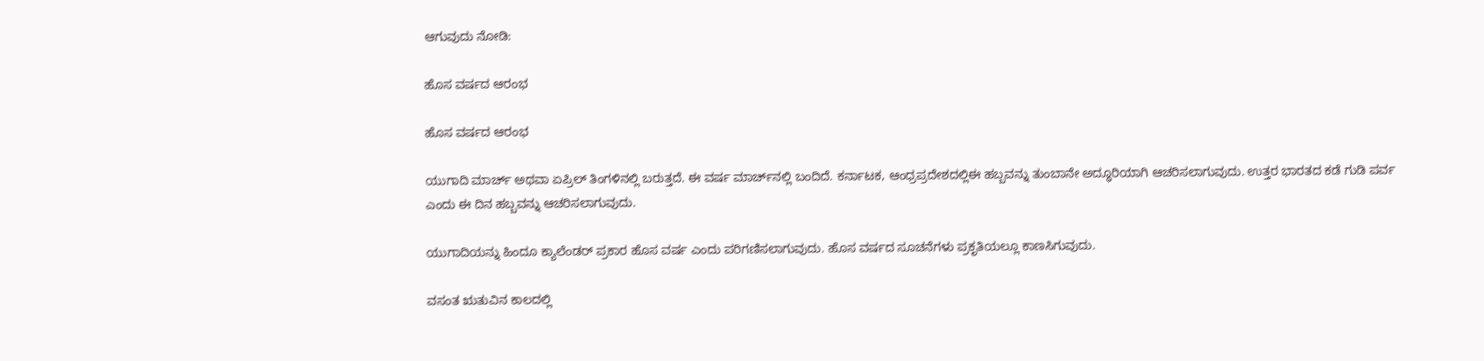ಆಗುವುದು ನೋಡಿ:

ಹೊಸ ವರ್ಷದ ಆರಂಭ

ಹೊಸ ವರ್ಷದ ಆರಂಭ

ಯುಗಾದಿ ಮಾರ್ಚ್ ಅಥವಾ ಏಪ್ರಿಲ್‌ ತಿಂಗಳಿನಲ್ಲಿ ಬರುತ್ತದೆ. ಈ ವರ್ಷ ಮಾರ್ಚ್‌ನಲ್ಲಿ ಬಂದಿದೆ. ಕರ್ನಾಟಕ, ಆಂಧ್ರಪ್ರದೇಶದಲ್ಲಿಈ ಹಬ್ಬವನ್ನು ತುಂಬಾನೇ ಅದ್ಧೂರಿಯಾಗಿ ಆಚರಿಸಲಾಗುವುದು. ಉತ್ತರ ಭಾರತದ ಕಡೆ ಗುಡಿ ಪರ್ವ ಎಂದು ಈ ದಿನ ಹಬ್ಬವನ್ನು ಆಚರಿಸಲಾಗುವುದು.

ಯುಗಾದಿಯನ್ನು ಹಿಂದೂ ಕ್ಯಾಲೆಂಡರ್ ಪ್ರಕಾರ ಹೊಸ ವರ್ಷ ಎಂದು ಪರಿಗಣಿಸಲಾಗುವುದು. ಹೊಸ ವರ್ಷದ ಸೂಚನೆಗಳು ಪ್ರಕೃತಿಯಲ್ಲೂ ಕಾಣಸಿಗುವುದು.

ವಸಂತ ಋತುವಿನ ಕಾಲದಲ್ಲಿ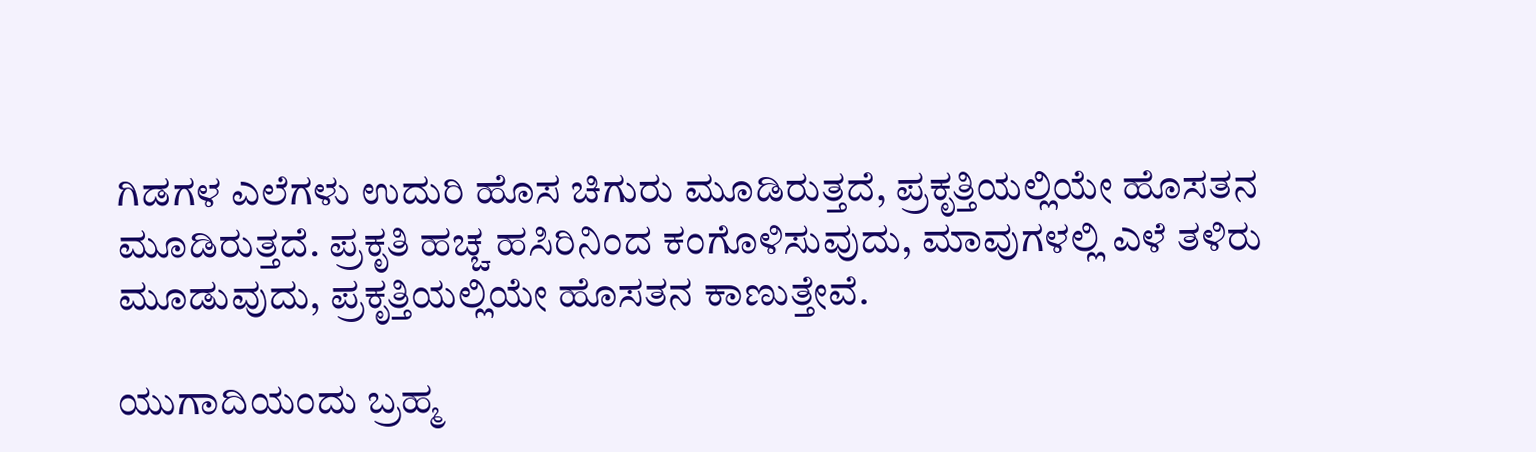ಗಿಡಗಳ ಎಲೆಗಳು ಉದುರಿ ಹೊಸ ಚಿಗುರು ಮೂಡಿರುತ್ತದೆ, ಪ್ರಕೃತ್ತಿಯಲ್ಲಿಯೇ ಹೊಸತನ ಮೂಡಿರುತ್ತದೆ. ಪ್ರಕೃತಿ ಹಚ್ಚ ಹಸಿರಿನಿಂದ ಕಂಗೊಳಿಸುವುದು, ಮಾವುಗಳಲ್ಲಿ ಎಳೆ ತಳಿರು ಮೂಡುವುದು, ಪ್ರಕೃತ್ತಿಯಲ್ಲಿಯೇ ಹೊಸತನ ಕಾಣುತ್ತೇವೆ.

ಯುಗಾದಿಯಂದು ಬ್ರಹ್ಮ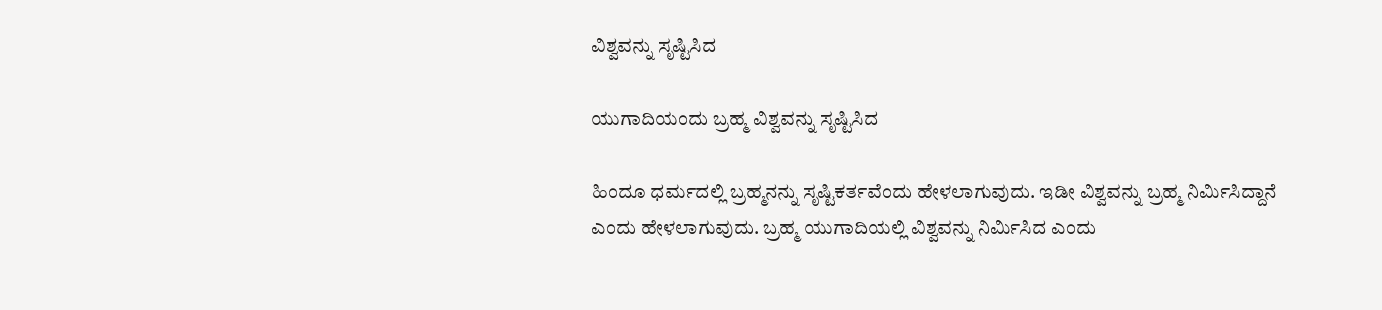ವಿಶ್ವವನ್ನು ಸೃಷ್ಟಿಸಿದ

ಯುಗಾದಿಯಂದು ಬ್ರಹ್ಮ ವಿಶ್ವವನ್ನು ಸೃಷ್ಟಿಸಿದ

ಹಿಂದೂ ಧರ್ಮದಲ್ಲಿ ಬ್ರಹ್ಮನನ್ನು ಸೃಷ್ಟಿಕರ್ತವೆಂದು ಹೇಳಲಾಗುವುದು. ಇಡೀ ವಿಶ್ವವನ್ನು ಬ್ರಹ್ಮ ನಿರ್ಮಿಸಿದ್ದಾನೆ ಎಂದು ಹೇಳಲಾಗುವುದು. ಬ್ರಹ್ಮ ಯುಗಾದಿಯಲ್ಲಿ ವಿಶ್ವವನ್ನು ನಿರ್ಮಿಸಿದ ಎಂದು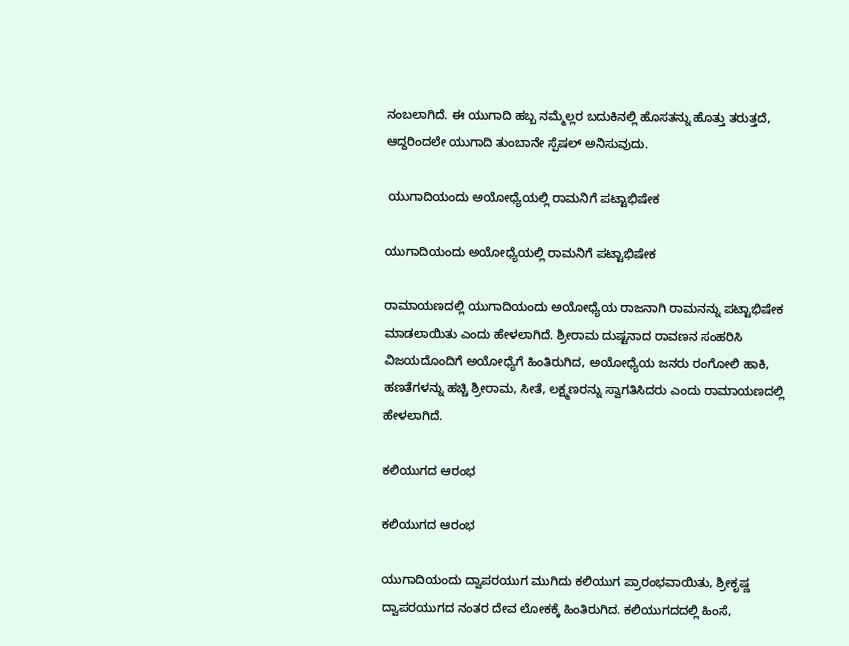ನಂಬಲಾಗಿದೆ. ಈ ಯುಗಾದಿ ಹಬ್ಬ ನಮ್ಮೆಲ್ಲರ ಬದುಕಿನಲ್ಲಿ ಹೊಸತನ್ನು ಹೊತ್ತು ತರುತ್ತದೆ, ಆದ್ದರಿಂದಲೇ ಯುಗಾದಿ ತುಂಬಾನೇ ಸ್ಪೆಷಲ್ ಅನಿಸುವುದು.

 ಯುಗಾದಿಯಂದು ಅಯೋಧ್ಯೆಯಲ್ಲಿ ರಾಮನಿಗೆ ಪಟ್ಟಾಭಿಷೇಕ

ಯುಗಾದಿಯಂದು ಅಯೋಧ್ಯೆಯಲ್ಲಿ ರಾಮನಿಗೆ ಪಟ್ಟಾಭಿಷೇಕ

ರಾಮಾಯಣದಲ್ಲಿ ಯುಗಾದಿಯಂದು ಅಯೋಧ್ಯೆಯ ರಾಜನಾಗಿ ರಾಮನನ್ನು ಪಟ್ಟಾಭಿಷೇಕ ಮಾಡಲಾಯಿತು ಎಂದು ಹೇಳಲಾಗಿದೆ. ಶ್ರೀರಾಮ ದುಷ್ಟನಾದ ರಾವಣನ ಸಂಹರಿಸಿ ವಿಜಯದೊಂದಿಗೆ ಅಯೋಧ್ಯೆಗೆ ಹಿಂತಿರುಗಿದ, ಅಯೋಧ್ಯೆಯ ಜನರು ರಂಗೋಲಿ ಹಾಕಿ, ಹಣತೆಗಳನ್ನು ಹಚ್ಚಿ ಶ್ರೀರಾಮ, ಸೀತೆ, ಲಕ್ಷ್ಮಣರನ್ನು ಸ್ವಾಗತಿಸಿದರು ಎಂದು ರಾಮಾಯಣದಲ್ಲಿ ಹೇಳಲಾಗಿದೆ.

ಕಲಿಯುಗದ ಆರಂಭ

ಕಲಿಯುಗದ ಆರಂಭ

ಯುಗಾದಿಯಂದು ದ್ವಾಪರಯುಗ ಮುಗಿದು ಕಲಿಯುಗ ಪ್ರಾರಂಭವಾಯಿತು, ಶ್ರೀಕೃಷ್ಣ ದ್ವಾಪರಯುಗದ ನಂತರ ದೇವ ಲೋಕಕ್ಕೆ ಹಿಂತಿರುಗಿದ. ಕಲಿಯುಗದದಲ್ಲಿ ಹಿಂಸೆ,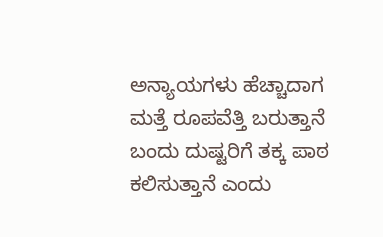ಅನ್ಯಾಯಗಳು ಹೆಚ್ಚಾದಾಗ ಮತ್ತೆ ರೂಪವೆತ್ತಿ ಬರುತ್ತಾನೆ ಬಂದು ದುಷ್ಟರಿಗೆ ತಕ್ಕ ಪಾಠ ಕಲಿಸುತ್ತಾನೆ ಎಂದು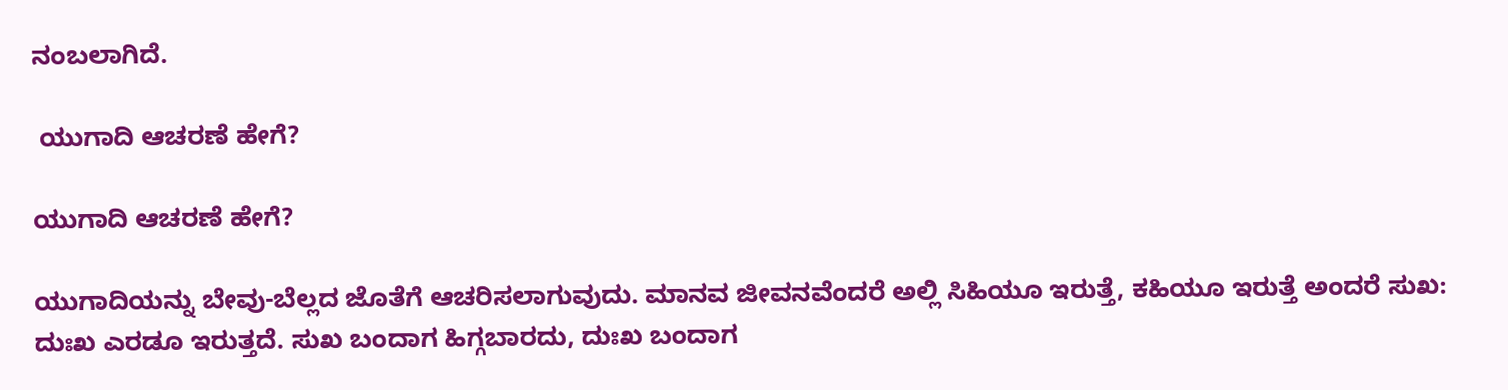ನಂಬಲಾಗಿದೆ.

 ಯುಗಾದಿ ಆಚರಣೆ ಹೇಗೆ?

ಯುಗಾದಿ ಆಚರಣೆ ಹೇಗೆ?

ಯುಗಾದಿಯನ್ನು ಬೇವು-ಬೆಲ್ಲದ ಜೊತೆಗೆ ಆಚರಿಸಲಾಗುವುದು. ಮಾನವ ಜೀವನವೆಂದರೆ ಅಲ್ಲಿ ಸಿಹಿಯೂ ಇರುತ್ತೆ, ಕಹಿಯೂ ಇರುತ್ತೆ ಅಂದರೆ ಸುಖ: ದುಃಖ ಎರಡೂ ಇರುತ್ತದೆ. ಸುಖ ಬಂದಾಗ ಹಿಗ್ಗಬಾರದು, ದುಃಖ ಬಂದಾಗ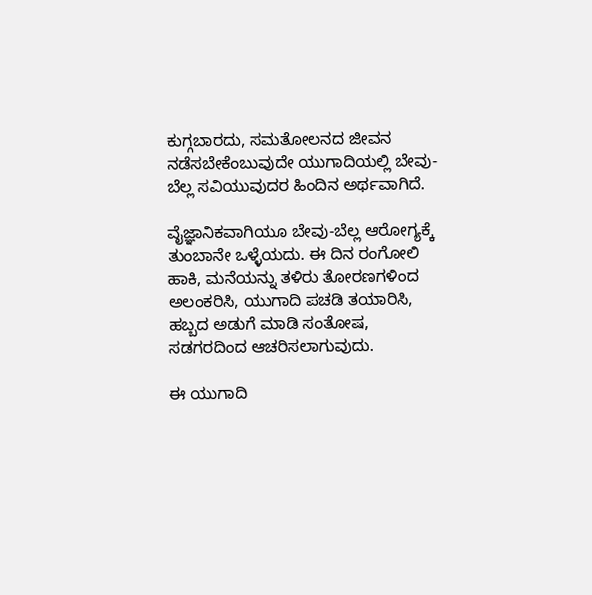ಕುಗ್ಗಬಾರದು, ಸಮತೋಲನದ ಜೀವನ ನಡೆಸಬೇಕೆಂಬುವುದೇ ಯುಗಾದಿಯಲ್ಲಿ ಬೇವು-ಬೆಲ್ಲ ಸವಿಯುವುದರ ಹಿಂದಿನ ಅರ್ಥವಾಗಿದೆ.

ವೈಜ್ಞಾನಿಕವಾಗಿಯೂ ಬೇವು-ಬೆಲ್ಲ ಆರೋಗ್ಯಕ್ಕೆ ತುಂಬಾನೇ ಒಳ್ಳೆಯದು. ಈ ದಿನ ರಂಗೋಲಿ ಹಾಕಿ, ಮನೆಯನ್ನು ತಳಿರು ತೋರಣಗಳಿಂದ ಅಲಂಕರಿಸಿ, ಯುಗಾದಿ ಪಚಡಿ ತಯಾರಿಸಿ, ಹಬ್ಬದ ಅಡುಗೆ ಮಾಡಿ ಸಂತೋಷ, ಸಡಗರದಿಂದ ಆಚರಿಸಲಾಗುವುದು.

ಈ ಯುಗಾದಿ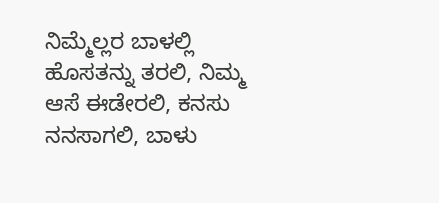ನಿಮ್ಮೆಲ್ಲರ ಬಾಳಲ್ಲಿ ಹೊಸತನ್ನು ತರಲಿ, ನಿಮ್ಮ ಆಸೆ ಈಡೇರಲಿ, ಕನಸು ನನಸಾಗಲಿ, ಬಾಳು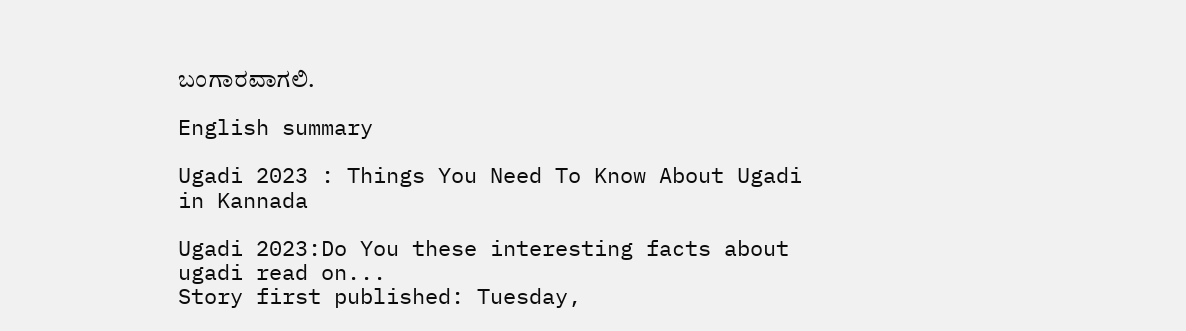ಬಂಗಾರವಾಗಲಿ.

English summary

Ugadi 2023 : Things You Need To Know About Ugadi in Kannada

Ugadi 2023:Do You these interesting facts about ugadi read on...
Story first published: Tuesday,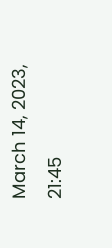March 14, 2023, 21:45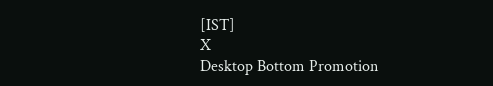[IST]
X
Desktop Bottom Promotion